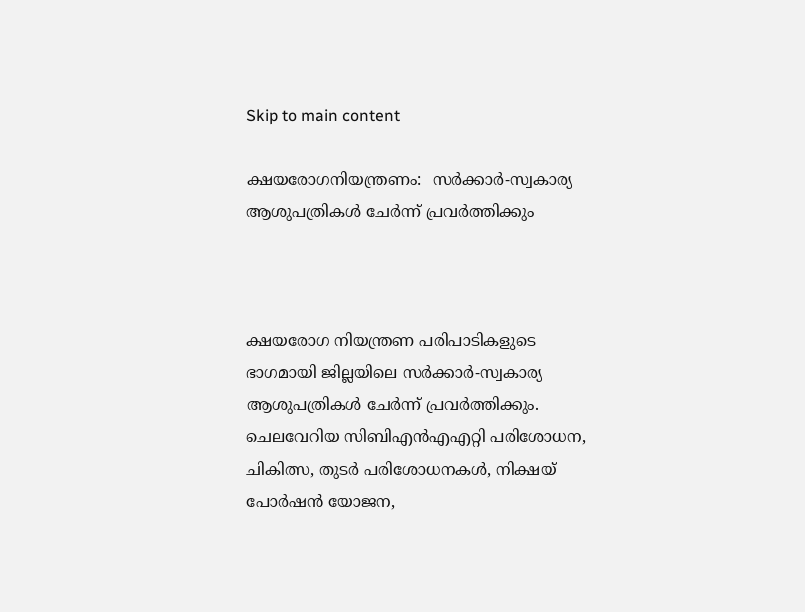Skip to main content

ക്ഷയരോഗനിയന്ത്രണം:  സര്‍ക്കാര്‍-സ്വകാര്യ ആശുപത്രികള്‍ ചേര്‍ന്ന് പ്രവര്‍ത്തിക്കും



ക്ഷയരോഗ നിയന്ത്രണ പരിപാടികളുടെ ഭാഗമായി ജില്ലയിലെ സര്‍ക്കാര്‍-സ്വകാര്യ ആശുപത്രികള്‍ ചേര്‍ന്ന് പ്രവര്‍ത്തിക്കും. ചെലവേറിയ സിബിഎന്‍എഎറ്റി പരിശോധന, ചികിത്സ, തുടര്‍ പരിശോധനകള്‍, നിക്ഷയ് പോര്‍ഷന്‍ യോജന,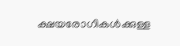ക്ഷയരോഗികള്‍ക്കുള്ള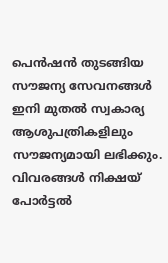പെന്‍ഷന്‍ തുടങ്ങിയ സൗജന്യ സേവനങ്ങള്‍ ഇനി മുതല്‍ സ്വകാര്യ ആശുപത്രികളിലും സൗജന്യമായി ലഭിക്കും. വിവരങ്ങള്‍ നിക്ഷയ് പോര്‍ട്ടല്‍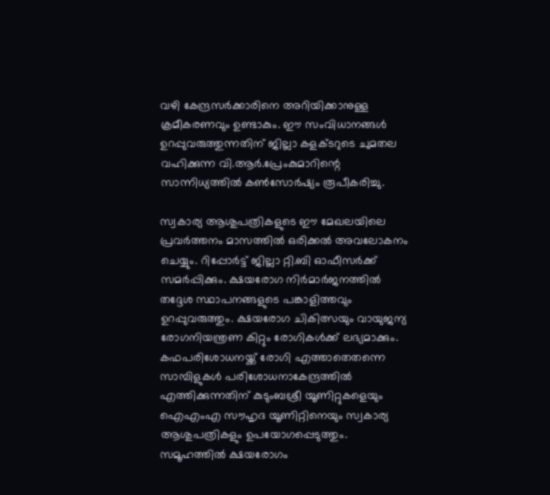വഴി കേന്ദ്രസര്‍ക്കാരിനെ അറിയിക്കാനുള്ള ക്രമീകരണവും ഉണ്ടാകും. ഈ സംവിധാനങ്ങള്‍ ഉറപ്പുവരുത്തുന്നതിന് ജില്ലാ കളക്ടറുടെ ചുമതല വഹിക്കുന്ന വി.ആര്‍.പ്രേംകുമാറിന്റെ സാന്നിധ്യത്തില്‍ കണ്‍സോര്‍ഷ്യം രൂപീകരിച്ചു.

സ്വകാര്യ ആശുപത്രികളുടെ ഈ മേഖലയിലെ പ്രവര്‍ത്തനം മാസത്തില്‍ ഒരിക്കല്‍ അവലോകനം ചെയ്യും. റിപ്പോര്‍ട്ട് ജില്ലാ റ്റി.ബി ഓഫീസര്‍ക്ക് സമര്‍പ്പിക്കും. ക്ഷയരോഗ നിര്‍മാര്‍ജനത്തില്‍ തദ്ദേശ സ്ഥാപനങ്ങളുടെ പങ്കാളിത്തവും ഉറപ്പുവരുത്തും. ക്ഷയരോഗ ചികിത്സയും വായുജന്യ രോഗനിയന്ത്രണ കിറ്റും രോഗികള്‍ക്ക് ലഭ്യമാക്കും. കഫപരിശോധനയ്ക്ക് രോഗി എത്താതെതന്നെ സാമ്പിളുകള്‍ പരിശോധനാകേന്ദ്രത്തില്‍ എത്തിക്കുന്നതിന് കുടുംബശ്രീ യൂണിറ്റുകളെയും ഐഎംഎ സൗഹൃദ യൂണിറ്റിനെയും സ്വകാര്യ ആശുപത്രികളും ഉപയോഗപ്പെടുത്തും. സമൂഹത്തില്‍ ക്ഷയരോഗം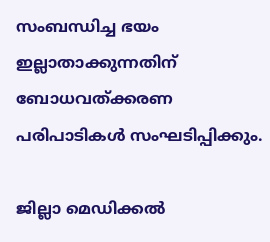സംബന്ധിച്ച ഭയം ഇല്ലാതാക്കുന്നതിന് ബോധവത്ക്കരണ പരിപാടികള്‍ സംഘടിപ്പിക്കും.

ജില്ലാ മെഡിക്കല്‍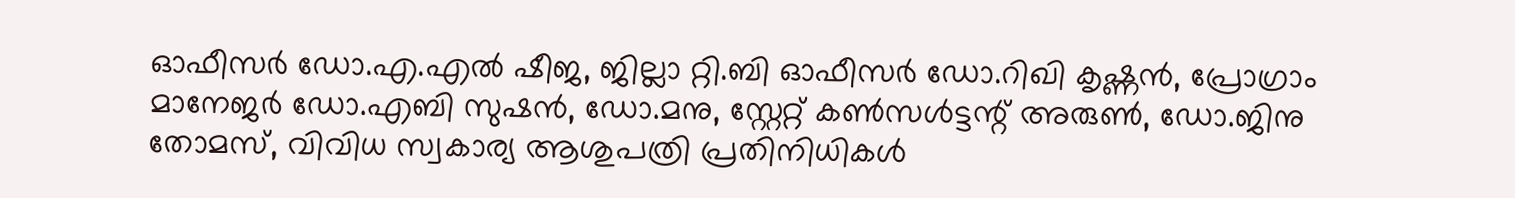ഓഫീസര്‍ ഡോ.എ.എല്‍ ഷീജ, ജില്ലാ റ്റി.ബി ഓഫീസര്‍ ഡോ.റിഖി കൃഷ്ണന്‍, പ്രോഗ്രാം മാനേജര്‍ ഡോ.എബി സുഷന്‍, ഡോ.മനു, സ്റ്റേറ്റ് കണ്‍സള്‍ട്ടന്റ് അരുണ്‍, ഡോ.ജിനു തോമസ്, വിവിധ സ്വകാര്യ ആശുപത്രി പ്രതിനിധികള്‍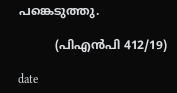പങ്കെടുത്തു.

          (പിഎന്‍പി 412/19)

date